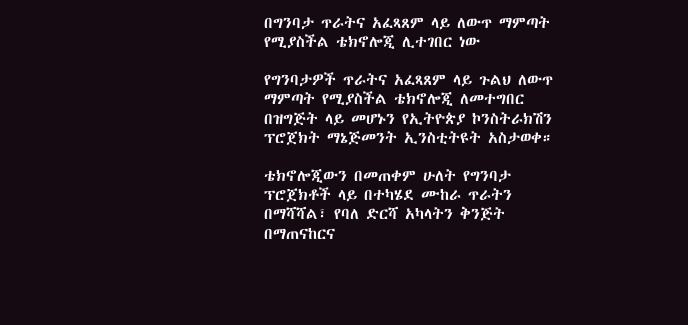በግንባታ ጥራትና አፈጻጸም ላይ ለውጥ ማምጣት የሚያስችል ቴክኖሎጂ ሊተገበር ነው

የግንባታዎች ጥራትና አፈጻጸም ላይ ጉልህ ለውጥ ማምጣት የሚያስችል ቴክኖሎጂ ለመተግበር በዝግጅት ላይ መሆኑን የኢትዮጵያ ኮንስትራክሽን ፕሮጀክት ማኔጅመንት ኢንስቲትዩት አስታወቀ።

ቴክኖሎጂውን በመጠቀም ሁለት የግንባታ ፕሮጀክቶች ላይ በተካሄደ ሙከራ ጥራትን በማሻሻል፣ የባለ ድርሻ አካላትን ቅንጅት በማጠናከርና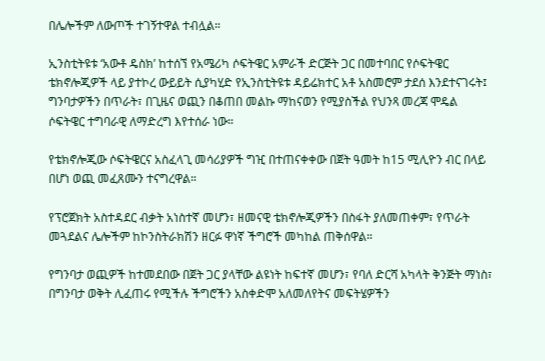በሌሎችም ለውጦች ተገኝተዋል ተብሏል።

ኢንስቲትዩቱ ‘አውቶ ዴስክ’ ከተሰኘ የአሜሪካ ሶፍትዌር አምራች ድርጅት ጋር በመተባበር የሶፍትዌር ቴክኖሎጂዎች ላይ ያተኮረ ውይይት ሲያካሂድ የኢንስቲትዩቱ ዳይሬክተር አቶ አስመሮም ታደሰ እንደተናገሩት፤ ግንባታዎችን በጥራት፣ በጊዜና ወጪን በቆጠበ መልኩ ማከናወን የሚያስችል የህንጻ መረጃ ሞዴል ሶፍትዌር ተግባራዊ ለማድረግ እየተሰራ ነው።

የቴክኖሎጂው ሶፍትዌርና አስፈላጊ መሳሪያዎች ግዢ በተጠናቀቀው በጀት ዓመት ከ15 ሚሊዮን ብር በላይ በሆነ ወጪ መፈጸሙን ተናግረዋል።

የፕሮጀክት አስተዳደር ብቃት አነስተኛ መሆን፣ ዘመናዊ ቴክኖሎጂዎችን በስፋት ያለመጠቀም፣ የጥራት መጓደልና ሌሎችም ከኮንስትራክሽን ዘርፉ ዋነኛ ችግሮች መካከል ጠቅሰዋል።

የግንባታ ወጪዎች ከተመደበው በጀት ጋር ያላቸው ልዩነት ከፍተኛ መሆን፣ የባለ ድርሻ አካላት ቅንጅት ማነስ፣ በግንባታ ወቅት ሊፈጠሩ የሚችሉ ችግሮችን አስቀድሞ አለመለየትና መፍትሄዎችን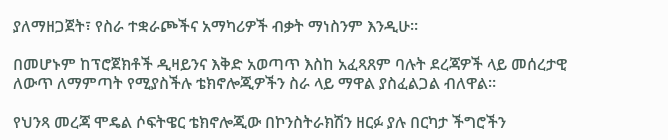ያለማዘጋጀት፣ የስራ ተቋራጮችና አማካሪዎች ብቃት ማነስንም እንዲሁ።

በመሆኑም ከፕሮጀክቶች ዲዛይንና እቅድ አወጣጥ እስከ አፈጻጸም ባሉት ደረጃዎች ላይ መሰረታዊ ለውጥ ለማምጣት የሚያስችሉ ቴክኖሎጂዎችን ስራ ላይ ማዋል ያስፈልጋል ብለዋል።

የህንጻ መረጃ ሞዴል ሶፍትዌር ቴክኖሎጂው በኮንስትራክሽን ዘርፉ ያሉ በርካታ ችግሮችን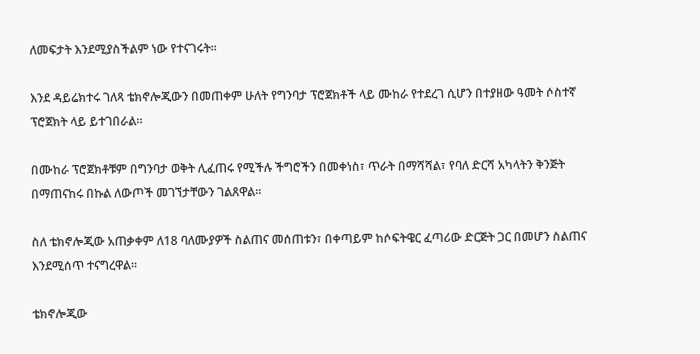ለመፍታት እንደሚያስችልም ነው የተናገሩት።

እንደ ዳይሬክተሩ ገለጻ ቴክኖሎጂውን በመጠቀም ሁለት የግንባታ ፕሮጀክቶች ላይ ሙከራ የተደረገ ሲሆን በተያዘው ዓመት ሶስተኛ ፕሮጀክት ላይ ይተገበራል።

በሙከራ ፕሮጀክቶቹም በግንባታ ወቅት ሊፈጠሩ የሚችሉ ችግሮችን በመቀነስ፣ ጥራት በማሻሻል፣ የባለ ድርሻ አካላትን ቅንጅት በማጠናከሩ በኩል ለውጦች መገኘታቸውን ገልጸዋል።

ስለ ቴክኖሎጂው አጠቃቀም ለ18 ባለሙያዎች ስልጠና መሰጠቱን፣ በቀጣይም ከሶፍትዌር ፈጣሪው ድርጅት ጋር በመሆን ስልጠና እንደሚሰጥ ተናግረዋል።

ቴክኖሎጂው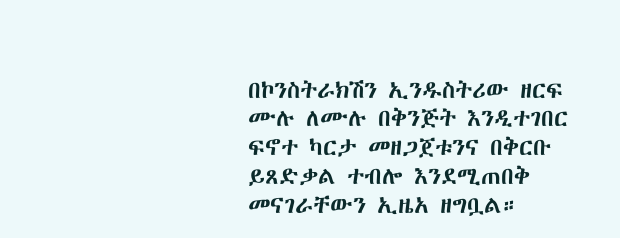በኮንስትራክሽን ኢንዱስትሪው ዘርፍ ሙሉ ለሙሉ በቅንጅት እንዲተገበር ፍኖተ ካርታ መዘጋጀቱንና በቅርቡ ይጸድቃል ተብሎ እንደሚጠበቅ መናገራቸውን ኢዜአ ዘግቧል።